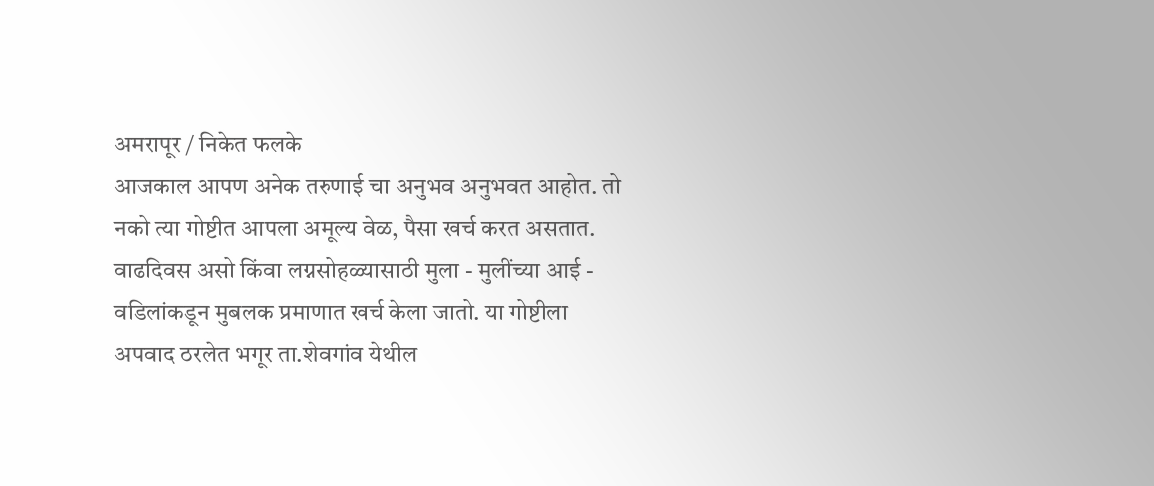अमरापूर / निकेत फलके
आजकाल आपण अनेक तरुणाई चा अनुभव अनुभवत आहोत. तो नको त्या गोष्टीत आपला अमूल्य वेळ, पैसा खर्च करत असतात. वाढदिवस असो किंवा लग्नसोहळ्यासाठी मुला - मुलींच्या आई - वडिलांकडून मुबलक प्रमाणात खर्च केला जातो. या गोष्टीला अपवाद ठरलेत भगूर ता.शेवगांव येथील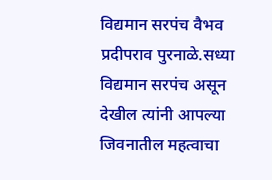विद्यमान सरपंच वैभव प्रदीपराव पुरनाळे.सध्या विद्यमान सरपंच असून देखील त्यांनी आपल्या जिवनातील महत्वाचा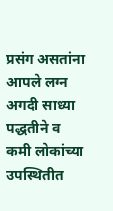प्रसंग असतांना आपले लग्न अगदी साध्या पद्धतीने व कमी लोकांच्या उपस्थितीत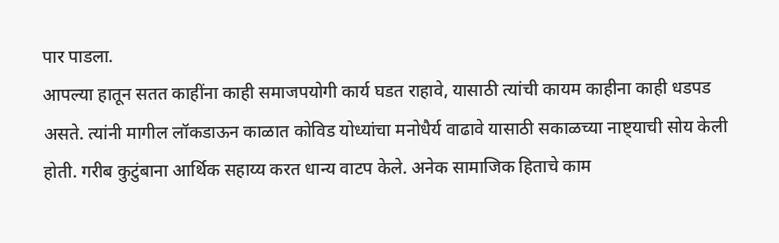पार पाडला.
आपल्या हातून सतत काहींना काही समाजपयोगी कार्य घडत राहावे, यासाठी त्यांची कायम काहीना काही धडपड असते. त्यांनी मागील लॉकडाऊन काळात कोविड योध्यांचा मनोधैर्य वाढावे यासाठी सकाळच्या नाष्ट्याची सोय केली होती. गरीब कुटुंबाना आर्थिक सहाय्य करत धान्य वाटप केले. अनेक सामाजिक हिताचे काम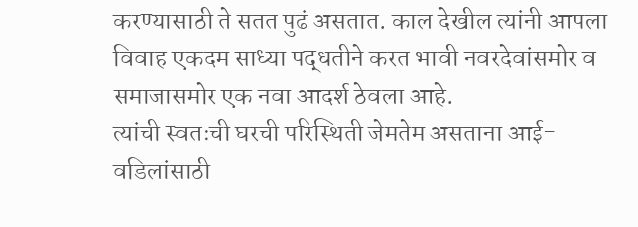करण्यासाठी ते सतत पुढं असतात. काल देखील त्यांनी आपला विवाह एकदम साध्या पद्धतीने करत भावी नवरदेवांसमोर व समाजासमोर एक नवा आदर्श ठेवला आहे.
त्यांची स्वतःची घरची परिस्थिती जेमतेम असताना आई-वडिलांसाठी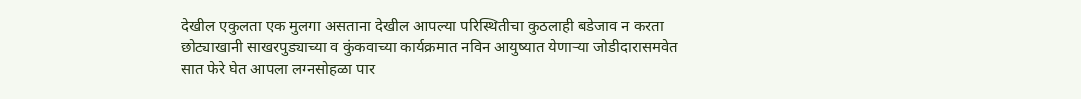देखील एकुलता एक मुलगा असताना देखील आपल्या परिस्थितीचा कुठलाही बडेजाव न करता छोट्याखानी साखरपुड्याच्या व कुंकवाच्या कार्यक्रमात नविन आयुष्यात येणाऱ्या जोडीदारासमवेत सात फेरे घेत आपला लग्नसोहळा पार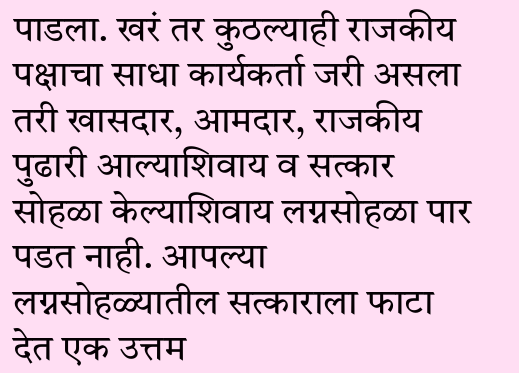पाडला. खरं तर कुठल्याही राजकीय पक्षाचा साधा कार्यकर्ता जरी असला तरी खासदार, आमदार, राजकीय पुढारी आल्याशिवाय व सत्कार सोहळा केल्याशिवाय लग्नसोहळा पार पडत नाही. आपल्या लग्नसोहळ्यातील सत्काराला फाटा देत एक उत्तम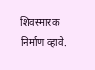शिवस्मारक निर्माण व्हावे.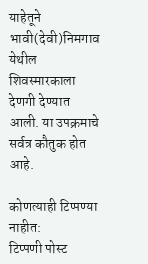याहेतूने भावी(देवी)निमगाव येथील शिवस्मारकाला देणगी देण्यात आली. या उपक्रमाचे सर्वत्र कौतुक होत आहे.

कोणत्याही टिप्पण्या नाहीत:
टिप्पणी पोस्ट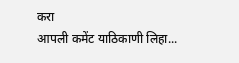करा
आपली कमेंट याठिकाणी लिहा...